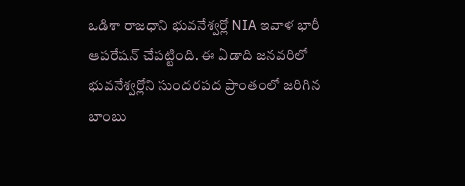ఒడిశా రాజధాని భువనేశ్వర్లో NIA ఇవాళ భారీ ఆపరేషన్ చేపట్టింది. ఈ ఏడాది జనవరిలో భువనేశ్వర్లోని సుందరపద ప్రాంతంలో జరిగిన బాంబు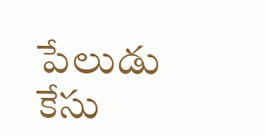పేలుడు కేసు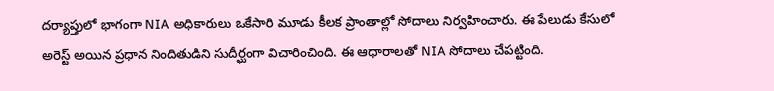దర్యాప్తులో భాగంగా NIA అధికారులు ఒకేసారి మూడు కీలక ప్రాంతాల్లో సోదాలు నిర్వహించారు. ఈ పేలుడు కేసులో అరెస్ట్ అయిన ప్రధాన నిందితుడిని సుదీర్ఘంగా విచారించింది. ఈ ఆధారాలతో NIA సోదాలు చేపట్టింది.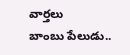వార్తలు
బాంబు పేలుడు..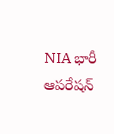NIA భారీ ఆపరేషన్